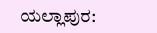ಯಲ್ಲಾಪುರ: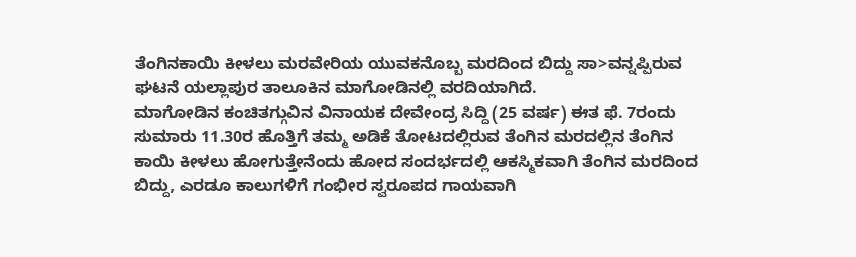ತೆಂಗಿನಕಾಯಿ ಕೀಳಲು ಮರವೇರಿಯ ಯುವಕನೊಬ್ಬ ಮರದಿಂದ ಬಿದ್ದು ಸಾ>ವನ್ನಪ್ಪಿರುವ ಘಟನೆ ಯಲ್ಲಾಪುರ ತಾಲೂಕಿನ ಮಾಗೋಡಿನಲ್ಲಿ ವರದಿಯಾಗಿದೆ.
ಮಾಗೋಡಿನ ಕಂಚಿತಗ್ಗುವಿನ ವಿನಾಯಕ ದೇವೇಂದ್ರ ಸಿದ್ದಿ (25 ವರ್ಷ) ಈತ ಫೆ. 7ರಂದು ಸುಮಾರು 11.30ರ ಹೊತ್ತಿಗೆ ತಮ್ಮ ಅಡಿಕೆ ತೋಟದಲ್ಲಿರುವ ತೆಂಗಿನ ಮರದಲ್ಲಿನ ತೆಂಗಿನ ಕಾಯಿ ಕೀಳಲು ಹೋಗುತ್ತೇನೆಂದು ಹೋದ ಸಂದರ್ಭದಲ್ಲಿ ಆಕಸ್ಮಿಕವಾಗಿ ತೆಂಗಿನ ಮರದಿಂದ ಬಿದ್ದು, ಎರಡೂ ಕಾಲುಗಳಿಗೆ ಗಂಭೀರ ಸ್ವರೂಪದ ಗಾಯವಾಗಿ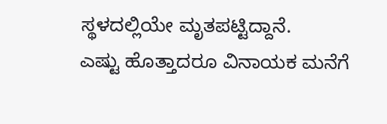ಸ್ಥಳದಲ್ಲಿಯೇ ಮೃತಪಟ್ಟಿದ್ದಾನೆ.
ಎಷ್ಟು ಹೊತ್ತಾದರೂ ವಿನಾಯಕ ಮನೆಗೆ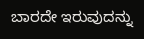ಬಾರದೇ ಇರುವುದನ್ನು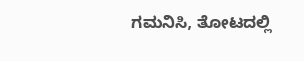ಗಮನಿಸಿ, ತೋಟದಲ್ಲಿ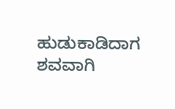ಹುಡುಕಾಡಿದಾಗ ಶವವಾಗಿ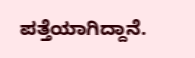ಪತ್ತೆಯಾಗಿದ್ದಾನೆ.